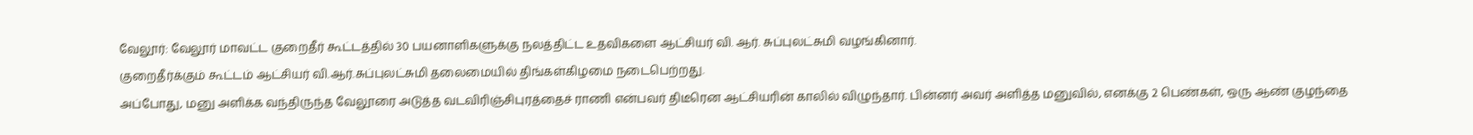வேலூர்: வேலூர் மாவட்ட குறைதீர் கூட்டத்தில் 30 பயனாளிகளுக்கு நலத்திட்ட உதவிகளை ஆட்சியர் வி. ஆர். சுப்புலட்சுமி வழங்கினார்.
குறைதீர்க்கும் கூட்டம் ஆட்சியர் வி.ஆர்.சுப்புலட்சுமி தலைமையில் திங்கள்கிழமை நடைபெற்றது.
அப்போது, மனு அளிக்க வந்திருந்த வேலூரை அடுத்த வடவிரிஞ்சிபுரத்தைச் ராணி என்பவர் திடீரென ஆட்சியரின் காலில் விழுந்தார். பின்னர் அவர் அளித்த மனுவில், எனக்கு 2 பெண்கள், ஒரு ஆண் குழந்தை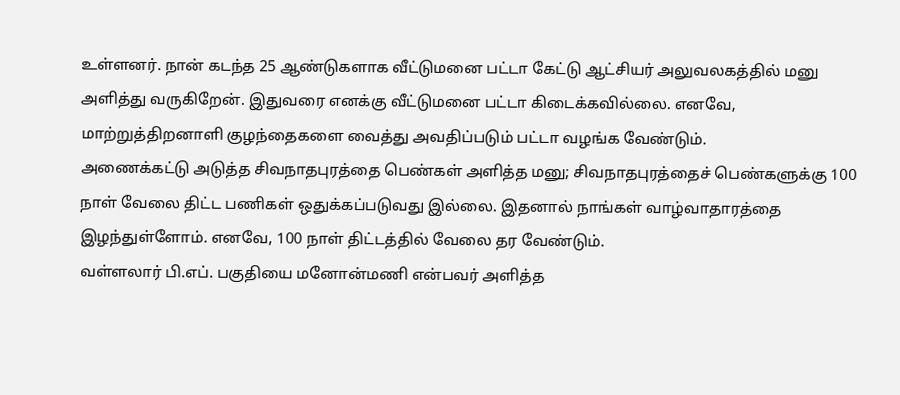உள்ளனர். நான் கடந்த 25 ஆண்டுகளாக வீட்டுமனை பட்டா கேட்டு ஆட்சியர் அலுவலகத்தில் மனு அளித்து வருகிறேன். இதுவரை எனக்கு வீட்டுமனை பட்டா கிடைக்கவில்லை. எனவே, மாற்றுத்திறனாளி குழந்தைகளை வைத்து அவதிப்படும் பட்டா வழங்க வேண்டும்.
அணைக்கட்டு அடுத்த சிவநாதபுரத்தை பெண்கள் அளித்த மனு; சிவநாதபுரத்தைச் பெண்களுக்கு 100 நாள் வேலை திட்ட பணிகள் ஒதுக்கப்படுவது இல்லை. இதனால் நாங்கள் வாழ்வாதாரத்தை இழந்துள்ளோம். எனவே, 100 நாள் திட்டத்தில் வேலை தர வேண்டும்.
வள்ளலார் பி.எப். பகுதியை மனோன்மணி என்பவர் அளித்த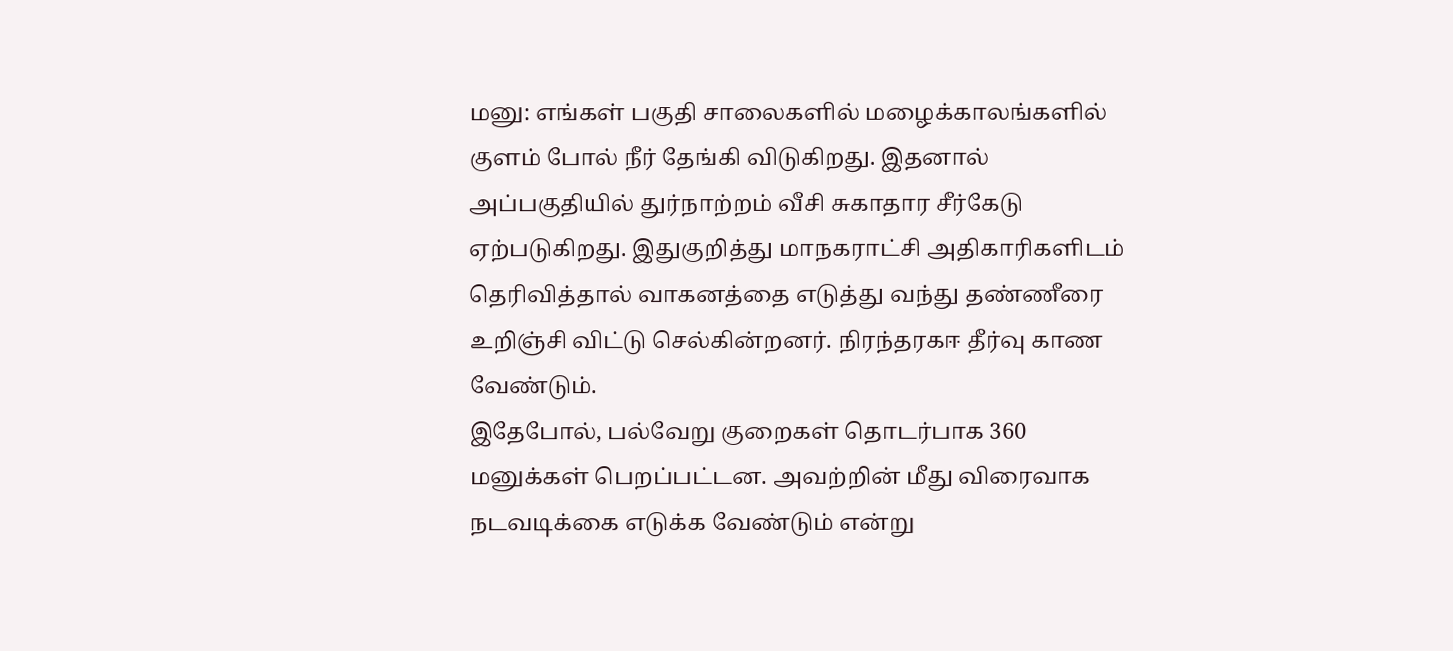மனு: எங்கள் பகுதி சாலைகளில் மழைக்காலங்களில் குளம் போல் நீர் தேங்கி விடுகிறது. இதனால் அப்பகுதியில் துர்நாற்றம் வீசி சுகாதார சீர்கேடு ஏற்படுகிறது. இதுகுறித்து மாநகராட்சி அதிகாரிகளிடம் தெரிவித்தால் வாகனத்தை எடுத்து வந்து தண்ணீரை உறிஞ்சி விட்டு செல்கின்றனர். நிரந்தரகஈ தீர்வு காண வேண்டும்.
இதேபோல், பல்வேறு குறைகள் தொடர்பாக 360 மனுக்கள் பெறப்பட்டன. அவற்றின் மீது விரைவாக நடவடிக்கை எடுக்க வேண்டும் என்று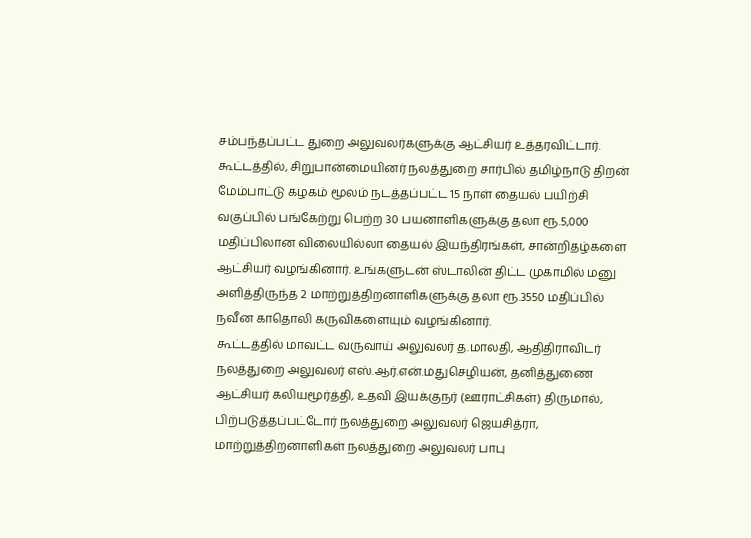சம்பந்தப்பட்ட துறை அலுவலர்களுக்கு ஆட்சியர் உத்தரவிட்டார்.
கூட்டத்தில், சிறுபான்மையினர் நலத்துறை சார்பில் தமிழ்நாடு திறன் மேம்பாட்டு கழகம் மூலம் நடத்தப்பட்ட 15 நாள் தையல் பயிற்சி வகுப்பில் பங்கேற்று பெற்ற 30 பயனாளிகளுக்கு தலா ரூ.5,000 மதிப்பிலான விலையில்லா தையல் இயந்திரங்கள், சான்றிதழ்களை ஆட்சியர் வழங்கினார். உங்களுடன் ஸ்டாலின் திட்ட முகாமில் மனு அளித்திருந்த 2 மாற்றுத்திறனாளிகளுக்கு தலா ரூ.3550 மதிப்பில் நவீன காதொலி கருவிகளையும் வழங்கினார்.
கூட்டத்தில் மாவட்ட வருவாய் அலுவலர் த.மாலதி, ஆதிதிராவிடர் நலத்துறை அலுவலர் எஸ்.ஆர்.என்.மதுசெழியன், தனித்துணை ஆட்சியர் கலியமூர்த்தி, உதவி இயக்குநர் (ஊராட்சிகள்) திருமால், பிற்படுத்தப்பட்டோர் நலத்துறை அலுவலர் ஜெயசித்ரா, மாற்றுத்திறனாளிகள் நலத்துறை அலுவலர் பாபு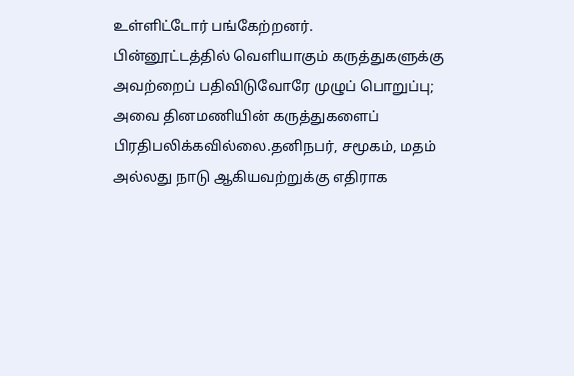உள்ளிட்டோர் பங்கேற்றனர்.
பின்னூட்டத்தில் வெளியாகும் கருத்துகளுக்கு அவற்றைப் பதிவிடுவோரே முழுப் பொறுப்பு; அவை தினமணியின் கருத்துகளைப் பிரதிபலிக்கவில்லை.தனிநபர், சமூகம், மதம் அல்லது நாடு ஆகியவற்றுக்கு எதிராக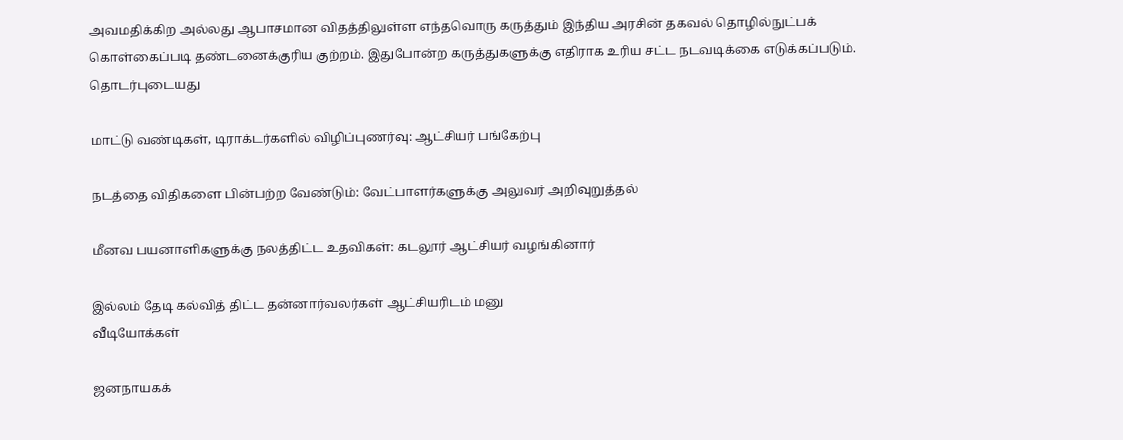அவமதிக்கிற அல்லது ஆபாசமான விதத்திலுள்ள எந்தவொரு கருத்தும் இந்திய அரசின் தகவல் தொழில்நுட்பக் கொள்கைப்படி தண்டனைக்குரிய குற்றம். இதுபோன்ற கருத்துகளுக்கு எதிராக உரிய சட்ட நடவடிக்கை எடுக்கப்படும்.
தொடர்புடையது

மாட்டு வண்டிகள், டிராக்டர்களில் விழிப்புணர்வு: ஆட்சியர் பங்கேற்பு

நடத்தை விதிகளை பின்பற்ற வேண்டும்: வேட்பாளர்களுக்கு அலுவர் அறிவுறுத்தல்

மீனவ பயனாளிகளுக்கு நலத்திட்ட உதவிகள்: கடலூர் ஆட்சியர் வழங்கினார்

இல்லம் தேடி கல்வித் திட்ட தன்னார்வலர்கள் ஆட்சியரிடம் மனு
வீடியோக்கள்

ஜனநாயகக்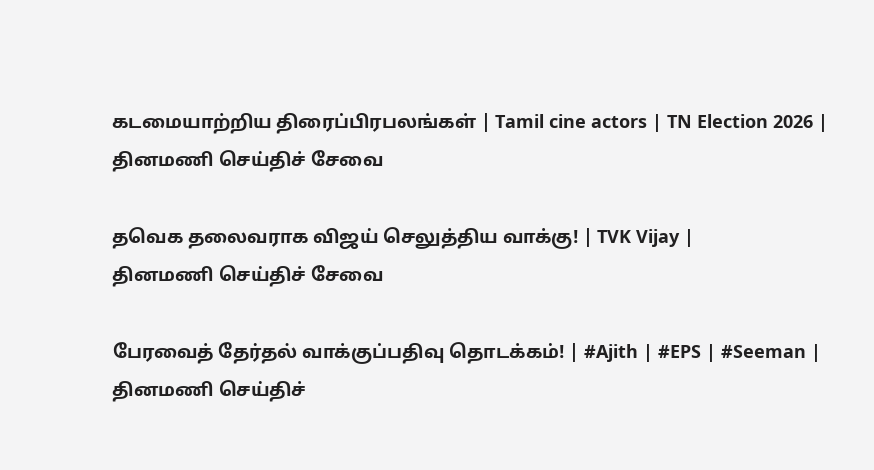கடமையாற்றிய திரைப்பிரபலங்கள் | Tamil cine actors | TN Election 2026 |
தினமணி செய்திச் சேவை

தவெக தலைவராக விஜய் செலுத்திய வாக்கு! | TVK Vijay |
தினமணி செய்திச் சேவை

பேரவைத் தேர்தல் வாக்குப்பதிவு தொடக்கம்! | #Ajith | #EPS | #Seeman |
தினமணி செய்திச்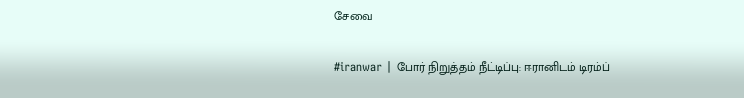சேவை

#iranwar | போர் நிறுத்தம் நீட்டிப்பு: ஈரானிடம் டிரம்ப்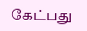கேட்பது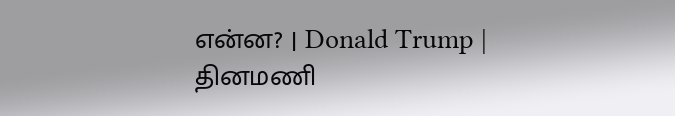என்ன? | Donald Trump |
தினமணி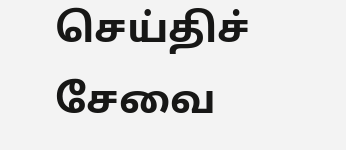செய்திச் சேவை